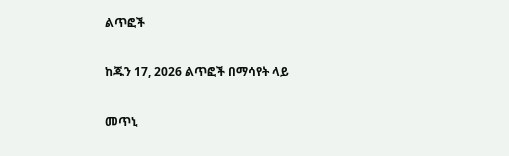ልጥፎች

ከጁን 17, 2026 ልጥፎች በማሳየት ላይ

መጥኒ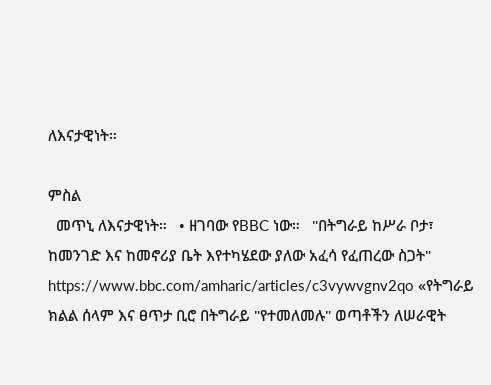ለእናታዊነት።

ምስል
  መጥኒ ለእናታዊነት።   • ዘገባው የBBC ነው።   "በትግራይ ከሥራ ቦታ፣ ከመንገድ እና ከመኖሪያ ቤት እየተካሄደው ያለው አፈሳ የፈጠረው ስጋት"   https://www.bbc.com/amharic/articles/c3vywvgnv2qo «የትግራይ ክልል ሰላም እና ፀጥታ ቢሮ በትግራይ "የተመለመሉ" ወጣቶችን ለሠራዊት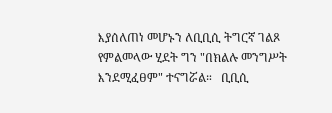እያሰለጠነ መሆኑን ለቢቢሲ ትግርኛ ገልጾ የምልመላው ሂደት ግን "በክልሉ መንግሥት እንደሚፈፀም" ተናግሯል።   ቢቢሲ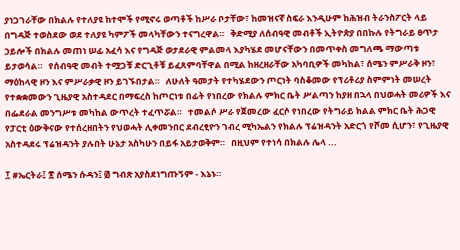ያነጋገራቸው በክልሉ የተለያዩ ከተሞች የሚኖሩ ወጣቶች ከሥራ ቦታቸው፣ ከመዝናኛ ስፍራ እንዲሁም ከሕዝብ ትራንስፖርት ላይ በግዳጅ ተወስደው ወደ ተለያዩ ካምፖች መላካቸውን ተናግረዋል።   ቅድሚያ ለሰብዓዊ መብቶች ኢትዮጵያ በበኩሉ የትግራይ ፀጥታ ኃይሎች በክልሉ መጠነ ሠፊ አፈሳ እና የግዳጅ ወታደራዊ ምልመላ እያካሄደ መሆናቸውን በመጥቀስ መግለጫ ማውጣቱ ይታወሳል።   የሰብዓዊ መብት ተሟጋቹ ድርጊቶቹ ይፈጸምባቸዋል በሚል ከዘረዘራቸው አካባቢዎች መካከል፣ ሰሜን ምሥራቅ ዞን፣ ማዕከላዊ ዞን እና ምሥራቃዊ ዞን ይገኙበታል።   ለሁለት ዓመታት የተካሄደውን ጦርነት ባስቆመው የፕሪቶሪያ ስምምነት መሠረት የተቋቋመውን ጊዜያዊ አስተዳደር በማፍረስ ከጦርነቱ በፊት የነበረው የክልሉ ምክር ቤት ሥልጣን ከያዘ በኋላ በህወሓት መሪዎች እና በፌደራል መንግሥቱ መካከል ውጥረት ተፈጥሯል።   ተመልሶ ሥራ የጀመረው ፈርሶ የነበረው የትግራይ ክልል ምክር ቤት ሕጋዊ የፓርቲ ዕውቅናው የተሰረዘበትን የህወሓት ሊቀመንበር ደብረፂዮን ገብረ ሚካኤልን የክልሉ ፕሬዝዳንት አድርጎ የሾመ ሲሆን፣ የጊዜያዊ አስተዳደሩ ፕሬዝዳንት ያሉበት ሁኔታ አስካሁን በይፋ አይታወቅም።   በዚህም የተነሳ በክልሉ ሌላ ...

፲ #ኤርትራ፤ ፳ ሰሜን ሱዳን፤ ፴ ግብጽ አያስደነግጡኝም - እኔኑ።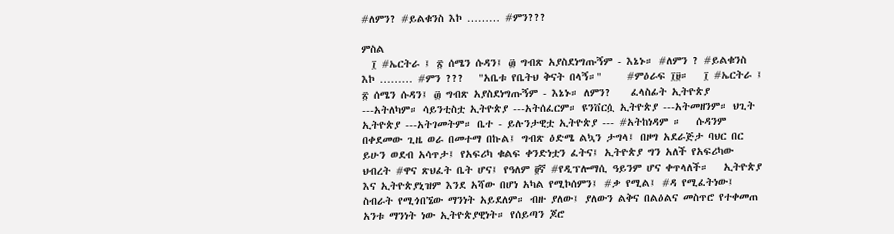#ለምን? #ይልቁንስ እኮ ……… #ምን???

ምስል
  ፲ #ኤርትራ ፤ ፳ ሰሜን ሱዳን፤ ፴ ግብጽ አያስደነግጡኝም - እኔኑ። #ለምን ? #ይልቁንስ እኮ ……… #ምን ???   "አቤቱ የቤትህ ቅናት በላኝ።"     #ምዕራፍ ፲፱።   ፲ #ኤርትራ ፤ ፳ ሰሜን ሱዳን፤ ፴ ግብጽ አያስደነግጡኝም - እኔኑ። ለምን?    ፈላስፊት ኢትዮጵያ ---አትለካም። ሳይንቲስቷ ኢትዮጵያ ---አትሰፈርም። ዩንቨርሷ ኢትዮጵያ ---አትመዘንም። ህጊት ኢትዮጵያ ---አትገመትም። ቤተ - ይሉንታዊቷ ኢትዮጵያ --- #አትከነዳም ።   ሱዳንም በቀደመው ጊዜ ወራ በመተማ በኩል፤ ግብጽ ዕድሜ ልኳን ታግላ፤ በዞግ አደራጅታ ባህር በር ይሁን ወደብ አሳጥታ፤ የአፍሪካ ቁልፍ ቀንድነቷን ፈትና፤ ኢትዮጵያ ግን አለች የአፍሪካው ህብረት #ዋና ጽህፈት ቤት ሆና፤ የዓለም ፬ኛ #የዲፕሎማሲ ዓይንም ሆና ቀጥላለች።   ኢትዮጵያ እና ኢትዮጵያኒዝም እንደ አሻው በሆነ አካል የሚኮሰምን፤ #ቃ የሚል፤ #ዳ የሚፈትነው፤ ስብራት የሚጎበኜው ማንነት አይደለም። ብዙ ያለው፤ ያለውን ልቅና በልዕልና መስጥሮ የተቀመጠ አንቱ ማንነት ነው ኢትዮጵያዊነት። የሰይጣን ጆሮ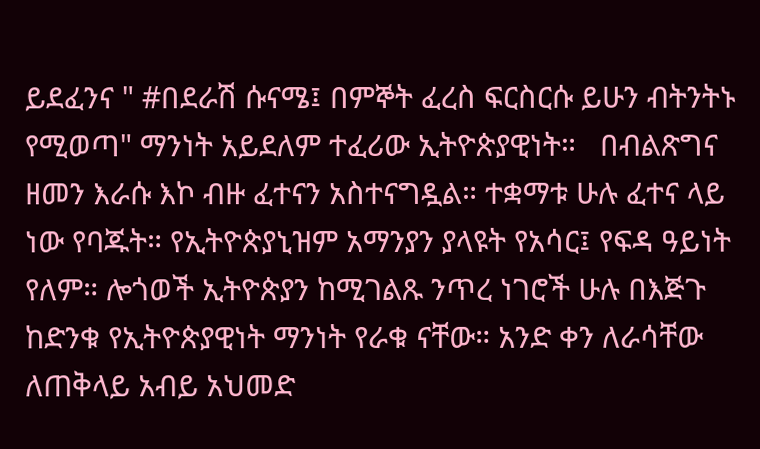ይደፈንና " #በደራሽ ሱናሜ፤ በምኞት ፈረስ ፍርስርሱ ይሁን ብትንትኑ የሚወጣ" ማንነት አይደለም ተፈሪው ኢትዮጵያዊነት።   በብልጽግና ዘመን እራሱ እኮ ብዙ ፈተናን አስተናግዷል። ተቋማቱ ሁሉ ፈተና ላይ ነው የባጁት። የኢትዮጵያኒዝም አማንያን ያላዩት የአሳር፤ የፍዳ ዓይነት የለም። ሎጎወች ኢትዮጵያን ከሚገልጹ ንጥረ ነገሮች ሁሉ በእጅጉ ከድንቁ የኢትዮጵያዊነት ማንነት የራቁ ናቸው። አንድ ቀን ለራሳቸው ለጠቅላይ አብይ አህመድ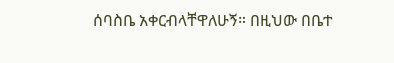ሰባስቤ አቀርብላቸዋለሁኝ። በዚህው በቤተ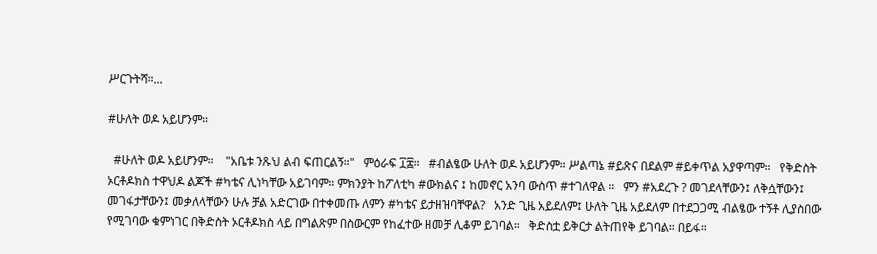ሥርጉትሻ።...

#ሁለት ወዶ አይሆንም።

  #ሁለት ወዶ አይሆንም።    "አቤቱ ንጹህ ልብ ፍጠርልኝ።"   ምዕራፍ ፲፰።   #ብልፄው ሁለት ወዶ አይሆንም። ሥልጣኔ #ይጽና በደልም #ይቀጥል አያዋጣም።   የቅድስት ኦርቶዶክስ ተዋህዶ ልጆች #ካቴና ሊነካቸው አይገባም። ምክንያት ከፖለቲካ #ውክልና ፤ ከመኖር አንባ ውስጥ #ተገለዋል ።   ምን #አደረጉ ? መገደላቸውን፤ ለቅሷቸውን፤ መገፋታቸውን፤ መቃለላቸውን ሁሉ ቻል አድርገው በተቀመጡ ለምን #ካቴና ይታዘዝባቸዋል?   አንድ ጊዜ አይደለም፤ ሁለት ጊዜ አይደለም በተደጋጋሚ ብልፄው ተኝቶ ሊያስበው የሚገባው ቁምነገር በቅድስት ኦርቶዶክስ ላይ በግልጽም በስውርም የከፈተው ዘመቻ ሊቆም ይገባል።   ቅድስቷ ይቅርታ ልትጠየቅ ይገባል። በይፋ።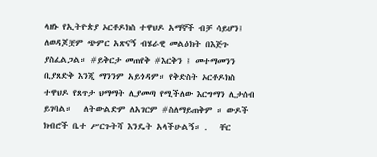ላዘኑ የኢትዮጵያ ኦርቶዶክስ ተዋህዶ አማኞች ብቻ ሳይሆን፤ ለወዳጆቿም ጭምር አጽናኝ ብሄራዊ መልዕክት በእጅጉ ያስፈልጋል። #ይቅርታ መጠየቅ #እርቅን ፤ መተማመንን ቢያጸድቅ እንጂ ማንንም አይጎዳም። የቅድስት ኦርቶዶክስ ተዋህዶ የጸጥታ ህማማት ሊያመጣ የሚችለው እርግማን ሊታሰብ ይገባል።   ለትውልድም ለአገርም #ስለማይጠቅም ። ውዶች ክብሮች ቤተ ሥርጉትሻ እንዴት አላችሁልኝ። .   ቸር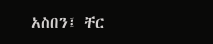አስበን፤ ቸር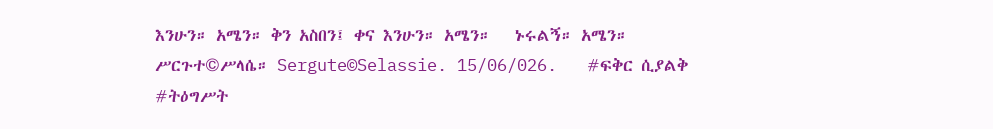እንሁን። አሜን። ቅን አስበን፤ ቀና እንሁን። አሜን።   ኑሩልኝ። አሜን። ሥርጉተ©ሥላሴ። Sergute©Selassie. 15/06/026.   #ፍቅር ሲያልቅ #ትዕግሥት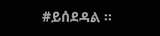#ይሰደዳል ።